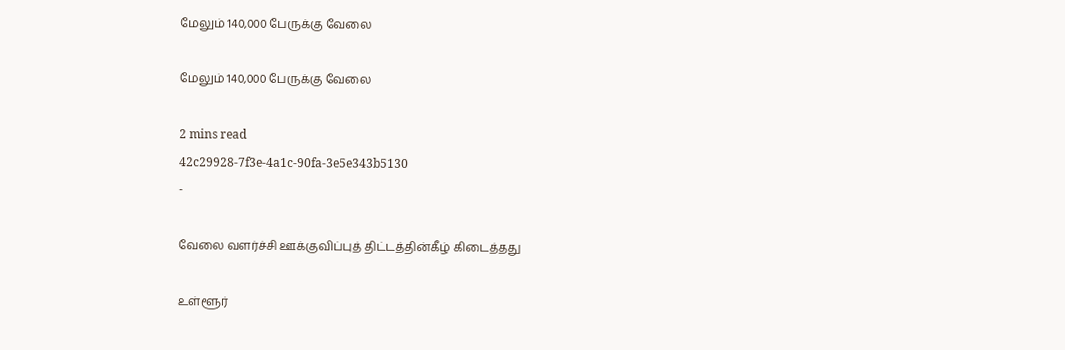மேலும் 140,000 பேருக்கு வேலை

மேலும் 140,000 பேருக்கு வேலை

2 mins read
42c29928-7f3e-4a1c-90fa-3e5e343b5130
-

வேலை வளர்ச்சி ஊக்குவிப்புத் திட்டத்தின்கீழ் கிடைத்தது

உள்ளூர்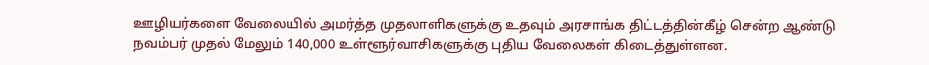ஊழியர்களை வேலையில் அமர்த்த முதலாளிகளுக்கு உதவும் அரசாங்க திட்டத்தின்கீழ் சென்ற ஆண்டு நவம்பர் முதல் மேலும் 140,000 உள்ளூர்வாசிகளுக்கு புதிய வேலைகள் கிடைத்துள்ளன.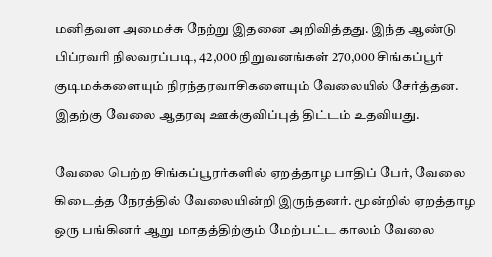மனிதவள அமைச்சு நேற்று இதனை அறிவித்தது. இந்த ஆண்டு பிப்ரவரி நிலவரப்படி, 42,000 நிறுவனங்கள் 270,000 சிங்கப்பூர் குடிமக்களையும் நிரந்தரவாசிகளையும் வேலையில் சேர்த்தன. இதற்கு வேலை ஆதரவு ஊக்குவிப்புத் திட்டம் உதவியது.

வேலை பெற்ற சிங்கப்பூரர்களில் ஏறத்தாழ பாதிப் பேர், வேலை கிடைத்த நேரத்தில் வேலையின்றி இருந்தனர். மூன்றில் ஏறத்தாழ ஒரு பங்கினர் ஆறு மாதத்திற்கும் மேற்பட்ட காலம் வேலை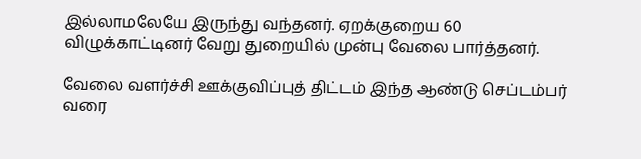இல்லாமலேயே இருந்து வந்தனர். ஏறக்குறைய 60 விழுக்காட்டினர் வேறு துறையில் முன்பு வேலை பார்த்தனர்.

வேலை வளர்ச்சி ஊக்குவிப்புத் திட்டம் இந்த ஆண்டு செப்டம்பர் வரை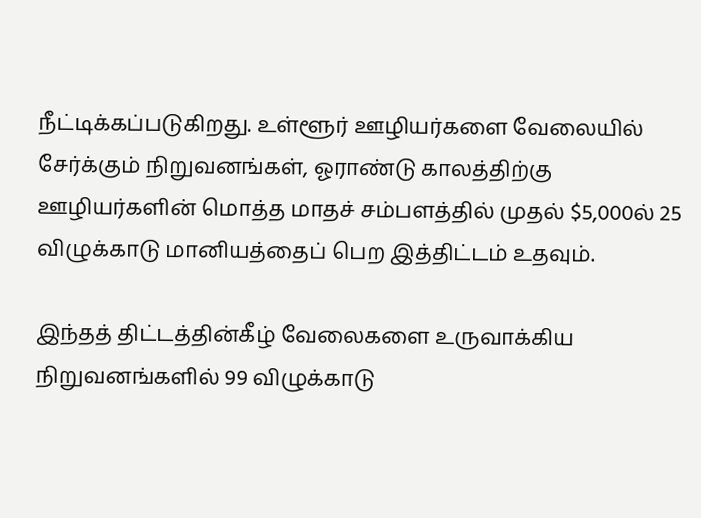நீட்டிக்கப்படுகிறது. உள்ளூர் ஊழியர்களை வேலையில் சேர்க்கும் நிறுவனங்கள், ஓராண்டு காலத்திற்கு ஊழியர்களின் மொத்த மாதச் சம்பளத்தில் முதல் $5,000ல் 25 விழுக்காடு மானியத்தைப் பெற இத்திட்டம் உதவும்.

இந்தத் திட்டத்தின்கீழ் வேலைகளை உருவாக்கிய நிறுவனங்களில் 99 விழுக்காடு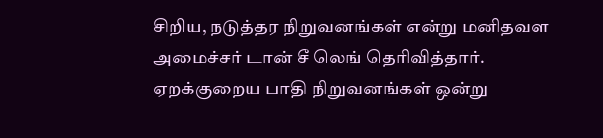சிறிய, நடுத்தர நிறுவனங்கள் என்று மனிதவள அமைச்சர் டான் சீ லெங் தெரிவித்தார். ஏறக்குறைய பாதி நிறுவனங்கள் ஒன்று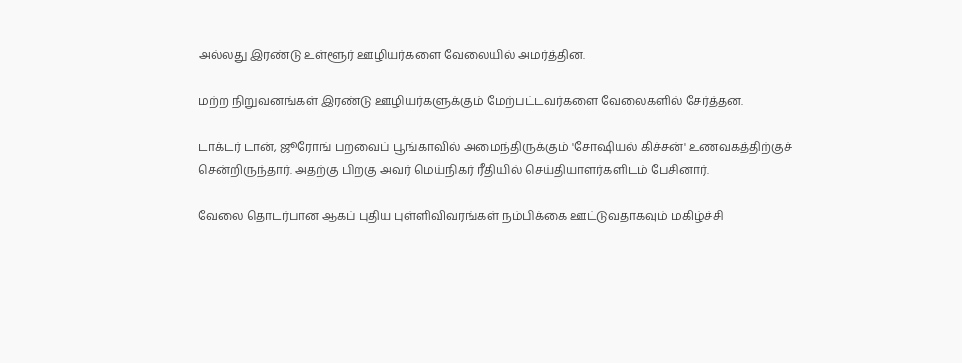அல்லது இரண்டு உள்ளூர் ஊழியர்களை வேலையில் அமர்த்தின.

மற்ற நிறுவனங்கள் இரண்டு ஊழியர்களுக்கும் மேற்பட்டவர்களை வேலைகளில் சேர்த்தன.

டாக்டர் டான், ஜூரோங் பறவைப் பூங்காவில் அமைந்திருக்கும் 'சோஷியல் கிச்சன்' உணவகத்திற்குச் சென்றிருந்தார். அதற்கு பிறகு அவர் மெய்நிகர் ரீதியில் செய்தியாளர்களிடம் பேசினார்.

வேலை தொடர்பான ஆகப் புதிய புள்ளிவிவரங்கள் நம்பிக்கை ஊட்டுவதாகவும் மகிழ்ச்சி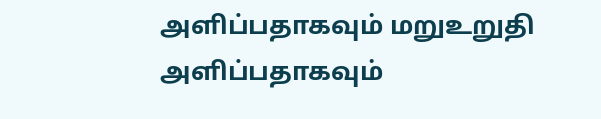அளிப்பதாகவும் மறுஉறுதி அளிப்பதாகவும்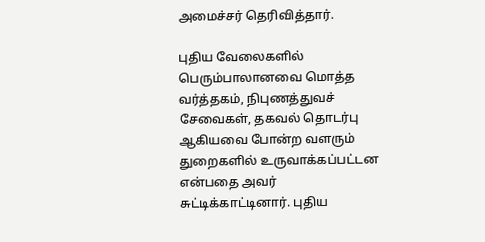அமைச்சர் தெரிவித்தார்.

புதிய வேலைகளில் பெரும்பாலானவை மொத்த வர்த்தகம், நிபுணத்துவச் சேவைகள், தகவல் தொடர்பு ஆகியவை போன்ற வளரும் துறைகளில் உருவாக்கப்பட்டன என்பதை அவர் சுட்டிக்காட்டினார். புதிய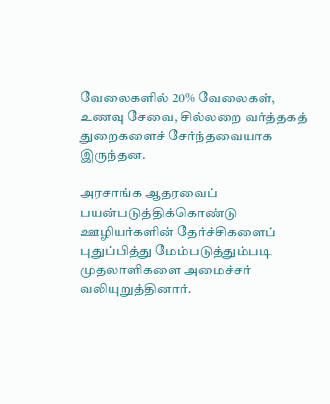வேலைகளில் 20% வேலைகள், உணவு சேவை, சில்லறை வர்த்தகத் துறைகளைச் சேர்ந்தவையாக இருந்தன.

அரசாங்க ஆதரவைப் பயன்படுத்திக்கொண்டு ஊழியர்களின் தேர்ச்சிகளைப் புதுப்பித்து மேம்படுத்தும்படி முதலாளிகளை அமைச்சர் வலியுறுத்தினார்.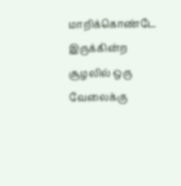மாறிக்கொண்டே இருக்கின்ற சூழலில் ஒரு வேலைக்கு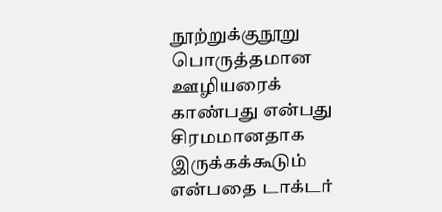நூற்றுக்குநூறு பொருத்தமான ஊழியரைக் காண்பது என்பது சிரமமானதாக இருக்கக்கூடும் என்பதை டாக்டர்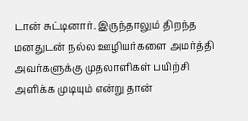டான் சுட்டினார். இருந்தாலும் திறந்த மனதுடன் நல்ல ஊழியர்களை அமர்த்தி அவர்களுக்கு முதலாளிகள் பயிற்சி அளிக்க முடியும் என்று தான்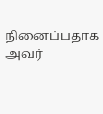நினைப்பதாக அவர்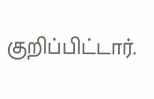குறிப்பிட்டார்.